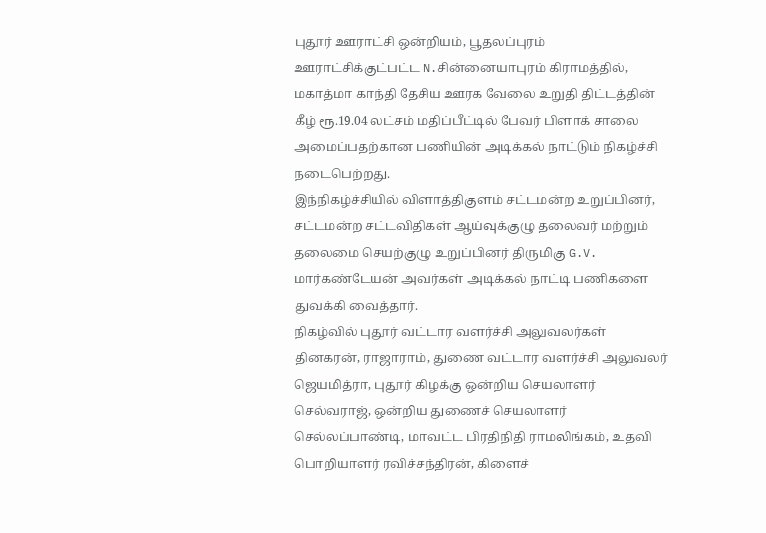புதூர் ஊராட்சி ஒன்றியம், பூதலப்புரம் ஊராட்சிக்குட்பட்ட N.சின்னையாபுரம் கிராமத்தில், மகாத்மா காந்தி தேசிய ஊரக வேலை உறுதி திட்டத்தின் கீழ் ரூ.19.04 லட்சம் மதிப்பீட்டில் பேவர் பிளாக் சாலை அமைப்பதற்கான பணியின் அடிக்கல் நாட்டும் நிகழ்ச்சி நடைபெற்றது.
இந்நிகழ்ச்சியில் விளாத்திகுளம் சட்டமன்ற உறுப்பினர், சட்டமன்ற சட்டவிதிகள் ஆய்வுக்குழு தலைவர் மற்றும் தலைமை செயற்குழு உறுப்பினர் திருமிகு G.V. மார்கண்டேயன் அவர்கள் அடிக்கல் நாட்டி பணிகளை துவக்கி வைத்தார்.
நிகழ்வில் புதூர் வட்டார வளர்ச்சி அலுவலர்கள் தினகரன், ராஜாராம், துணை வட்டார வளர்ச்சி அலுவலர் ஜெயமித்ரா, புதூர் கிழக்கு ஒன்றிய செயலாளர் செல்வராஜ், ஒன்றிய துணைச் செயலாளர் செல்லப்பாண்டி, மாவட்ட பிரதிநிதி ராமலிங்கம், உதவி பொறியாளர் ரவிச்சந்திரன், கிளைச்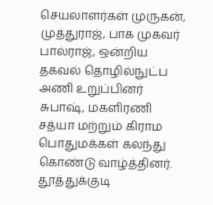செயலாளர்கள் முருகன், முத்துராஜ், பாக முகவர் பால்ராஜ், ஒன்றிய தகவல் தொழில்நுட்ப அணி உறுப்பினர் சுபாஷ், மகளிரணி சத்யா மற்றும் கிராம பொதுமக்கள் கலந்து கொண்டு வாழ்த்தினர்.
தூத்துக்குடி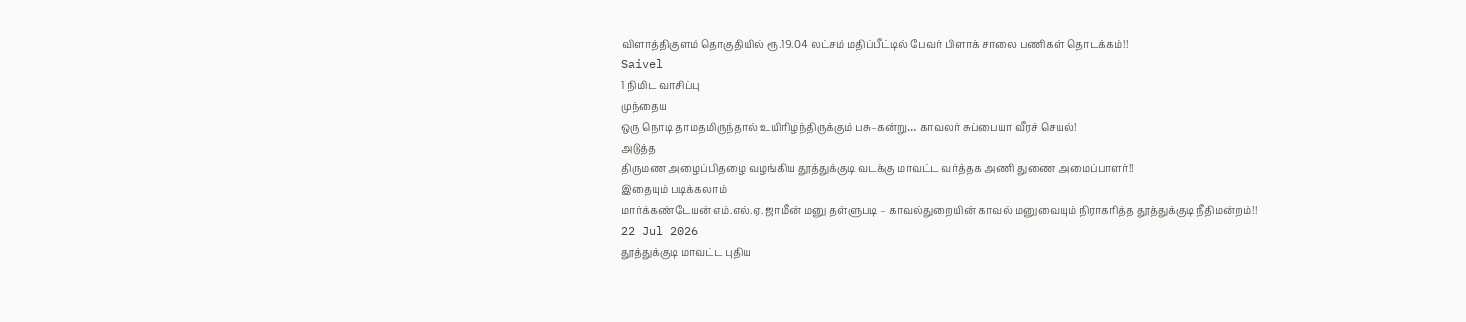விளாத்திகுளம் தொகுதியில் ரூ.19.04 லட்சம் மதிப்பீட்டில் பேவர் பிளாக் சாலை பணிகள் தொடக்கம்!!
Saivel
1 நிமிட வாசிப்பு
முந்தைய
ஒரு நொடி தாமதமிருந்தால் உயிரிழந்திருக்கும் பசு–கன்று… காவலர் சுப்பையா வீரச் செயல்!
அடுத்த
திருமண அழைப்பிதழை வழங்கிய தூத்துக்குடி வடக்கு மாவட்ட வர்த்தக அணி துணை அமைப்பாளர்!!
இதையும் படிக்கலாம்
மார்க்கண்டேயன் எம்.எல்.ஏ. ஜாமீன் மனு தள்ளுபடி – காவல்துறையின் காவல் மனுவையும் நிராகரித்த தூத்துக்குடி நீதிமன்றம்!!
22 Jul 2026
தூத்துக்குடி மாவட்ட புதிய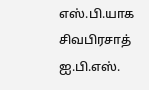எஸ்.பி.யாக சிவபிரசாத் ஐ.பி.எஸ்.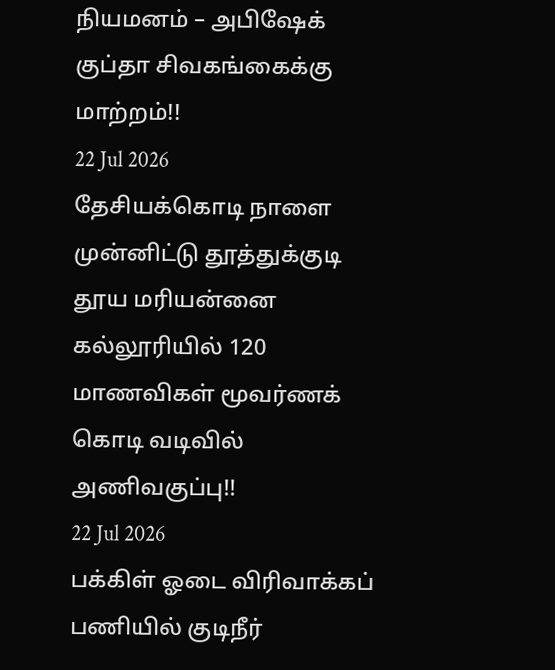நியமனம் – அபிஷேக் குப்தா சிவகங்கைக்கு மாற்றம்!!
22 Jul 2026
தேசியக்கொடி நாளை முன்னிட்டு தூத்துக்குடி தூய மரியன்னை கல்லூரியில் 120 மாணவிகள் மூவர்ணக் கொடி வடிவில் அணிவகுப்பு!!
22 Jul 2026
பக்கிள் ஓடை விரிவாக்கப் பணியில் குடிநீர்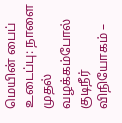மெயின் பைப் உடைப்பு: நாளை முதல் வழக்கம்போல் குடிநீர் விநியோகம் –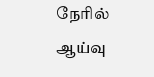நேரில் ஆய்வு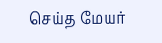செய்த மேயர்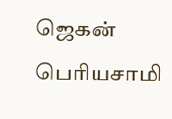ஜெகன் பெரியசாமி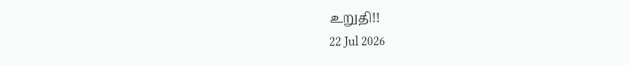உறுதி!!
22 Jul 2026